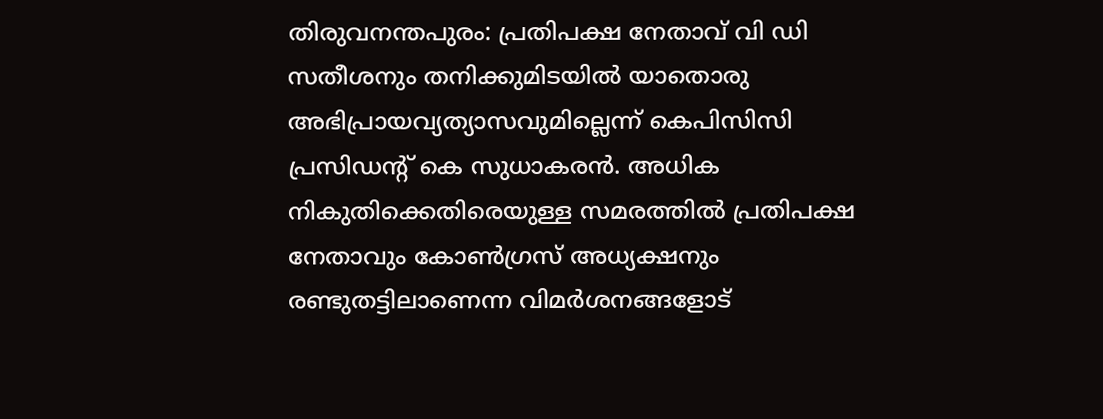തിരുവനന്തപുരം: പ്രതിപക്ഷ നേതാവ് വി ഡി സതീശനും തനിക്കുമിടയിൽ യാതൊരു അഭിപ്രായവ്യത്യാസവുമില്ലെന്ന് കെപിസിസി പ്രസിഡന്റ് കെ സുധാകരൻ. അധിക നികുതിക്കെതിരെയുള്ള സമരത്തിൽ പ്രതിപക്ഷ നേതാവും കോൺഗ്രസ് അധ്യക്ഷനും രണ്ടുതട്ടിലാണെന്ന വിമർശനങ്ങളോട്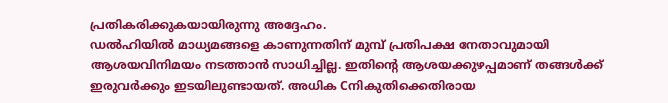പ്രതികരിക്കുകയായിരുന്നു അദ്ദേഹം.
ഡൽഹിയിൽ മാധ്യമങ്ങളെ കാണുന്നതിന് മുമ്പ് പ്രതിപക്ഷ നേതാവുമായി ആശയവിനിമയം നടത്താൻ സാധിച്ചില്ല. ഇതിന്റെ ആശയക്കുഴപ്പമാണ് തങ്ങൾക്ക് ഇരുവർക്കും ഇടയിലുണ്ടായത്. അധിക Cനികുതിക്കെതിരായ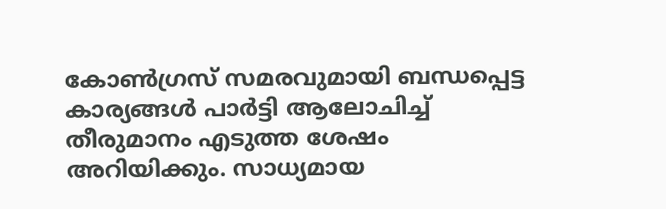കോൺഗ്രസ് സമരവുമായി ബന്ധപ്പെട്ട കാര്യങ്ങൾ പാർട്ടി ആലോചിച്ച് തീരുമാനം എടുത്ത ശേഷം അറിയിക്കും. സാധ്യമായ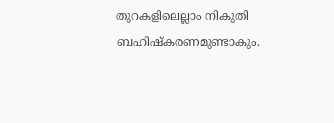തുറകളിലെല്ലാം നികുതി ബഹിഷ്കരണമുണ്ടാകും.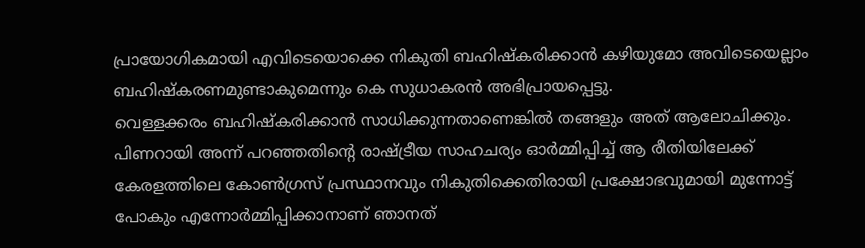പ്രായോഗികമായി എവിടെയൊക്കെ നികുതി ബഹിഷ്കരിക്കാൻ കഴിയുമോ അവിടെയെല്ലാം ബഹിഷ്കരണമുണ്ടാകുമെന്നും കെ സുധാകരൻ അഭിപ്രായപ്പെട്ടു.
വെള്ളക്കരം ബഹിഷ്കരിക്കാൻ സാധിക്കുന്നതാണെങ്കിൽ തങ്ങളും അത് ആലോചിക്കും. പിണറായി അന്ന് പറഞ്ഞതിന്റെ രാഷ്ട്രീയ സാഹചര്യം ഓർമ്മിപ്പിച്ച് ആ രീതിയിലേക്ക് കേരളത്തിലെ കോൺഗ്രസ് പ്രസ്ഥാനവും നികുതിക്കെതിരായി പ്രക്ഷോഭവുമായി മുന്നോട്ട് പോകും എന്നോർമ്മിപ്പിക്കാനാണ് ഞാനത്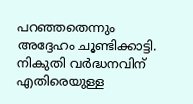പറഞ്ഞതെന്നും അദ്ദേഹം ചൂണ്ടിക്കാട്ടി. നികുതി വർദ്ധനവിന് എതിരെയുള്ള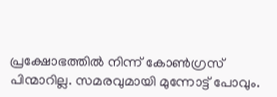പ്രക്ഷോഭത്തിൽ നിന്ന് കോൺഗ്രസ് പിന്മാറില്ല. സമരവുമായി മുന്നോട്ട് പോവും.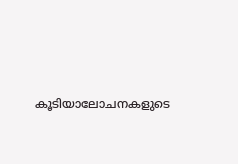കൂടിയാലോചനകളുടെ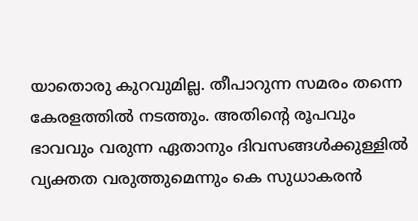യാതൊരു കുറവുമില്ല. തീപാറുന്ന സമരം തന്നെ കേരളത്തിൽ നടത്തും. അതിന്റെ രൂപവും ഭാവവും വരുന്ന ഏതാനും ദിവസങ്ങൾക്കുള്ളിൽ വ്യക്തത വരുത്തുമെന്നും കെ സുധാകരൻ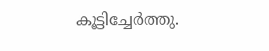കൂട്ടിച്ചേർത്തു.